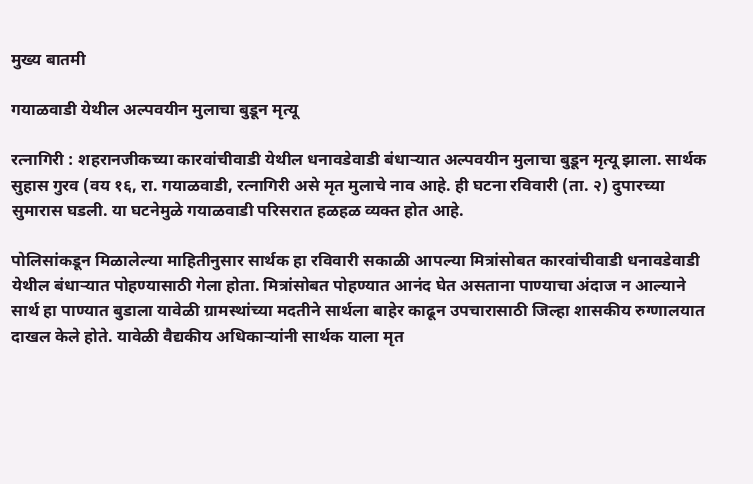मुख्य बातमी

गयाळवाडी येथील अल्पवयीन मुलाचा बुडून मृत्यू

रत्नागिरी : शहरानजीकच्या कारवांचीवाडी येथील धनावडेवाडी बंधाऱ्यात अल्पवयीन मुलाचा बुडून मृत्यू झाला. सार्थक सुहास गुरव (वय १६, रा. गयाळवाडी, रत्नागिरी असे मृत मुलाचे नाव आहे. ही घटना रविवारी (ता. २) दुपारच्या सुमारास घडली. या घटनेमुळे गयाळवाडी परिसरात हळहळ व्यक्त होत आहे.

पोलिसांकडून मिळालेल्या माहितीनुसार सार्थक हा रविवारी सकाळी आपल्या मित्रांसोबत कारवांचीवाडी धनावडेवाडी येथील बंधाऱ्यात पोहण्यासाठी गेला होता. मित्रांसोबत पोहण्यात आनंद घेत असताना पाण्याचा अंदाज न आल्याने सार्थ हा पाण्यात बुडाला यावेळी ग्रामस्थांच्या मदतीने सार्थला बाहेर काढून उपचारासाठी जिल्हा शासकीय रुग्णालयात दाखल केले होते. यावेळी वैद्यकीय अधिकाऱ्यांनी सार्थक याला मृत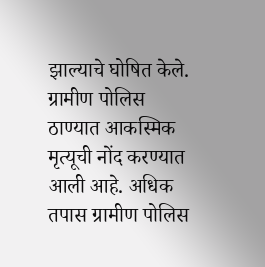झाल्याचे घोषित केले. ग्रामीण पोलिस ठाण्यात आकस्मिक मृत्यूची नोंद करण्यात आली आहे. अधिक तपास ग्रामीण पोलिस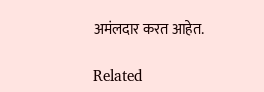अमंलदार करत आहेत.

Related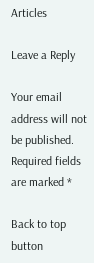Articles

Leave a Reply

Your email address will not be published. Required fields are marked *

Back to top button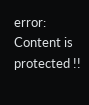error: Content is protected !!